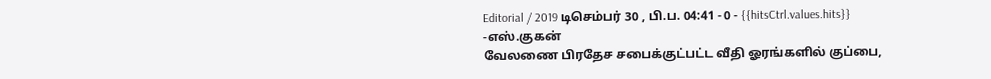Editorial / 2019 டிசெம்பர் 30 , பி.ப. 04:41 - 0 - {{hitsCtrl.values.hits}}
-எஸ்.குகன்
வேலணை பிரதேச சபைக்குட்பட்ட வீதி ஓரங்களில் குப்பை,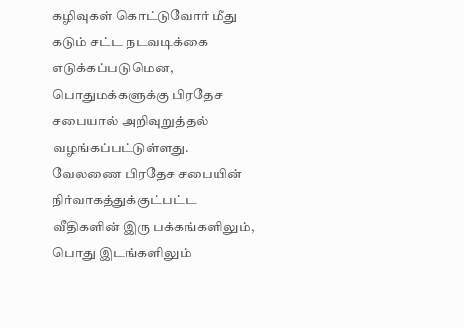கழிவுகள் கொட்டுவோர் மீது கடும் சட்ட நடவடிக்கை எடுக்கப்படுமென, பொதுமக்களுக்கு பிரதேச சபையால் அறிவுறுத்தல் வழங்கப்பட்டுள்ளது.
வேலணை பிரதேச சபையின் நிர்வாகத்துக்குட்பட்ட வீதிகளின் இரு பக்கங்களிலும், பொது இடங்களிலும்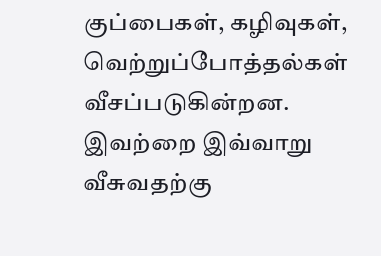குப்பைகள், கழிவுகள், வெற்றுப்போத்தல்கள் வீசப்படுகின்றன.
இவற்றை இவ்வாறு வீசுவதற்கு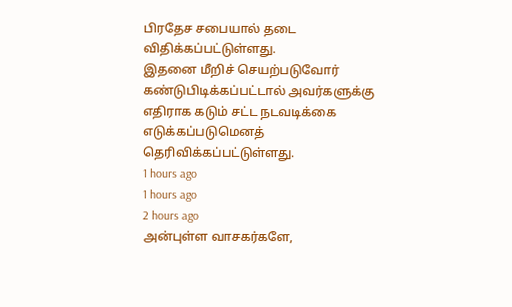பிரதேச சபையால் தடை விதிக்கப்பட்டுள்ளது.
இதனை மீறிச் செயற்படுவோர் கண்டுபிடிக்கப்பட்டால் அவர்களுக்கு எதிராக கடும் சட்ட நடவடிக்கை எடுக்கப்படுமெனத் தெரிவிக்கப்பட்டுள்ளது.
1 hours ago
1 hours ago
2 hours ago
அன்புள்ள வாசகர்களே,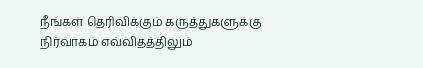நீங்கள் தெரிவிக்கும் கருத்துகளுக்கு நிர்வாகம் எவ்விதத்திலும்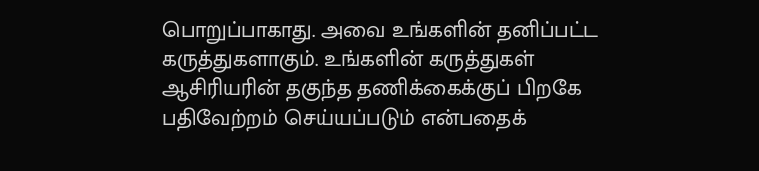பொறுப்பாகாது. அவை உங்களின் தனிப்பட்ட கருத்துகளாகும். உங்களின் கருத்துகள் ஆசிரியரின் தகுந்த தணிக்கைக்குப் பிறகே பதிவேற்றம் செய்யப்படும் என்பதைக்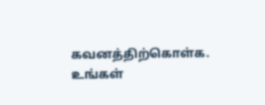கவனத்திற்கொள்க. உங்கள்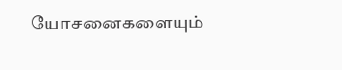யோசனைகளையும்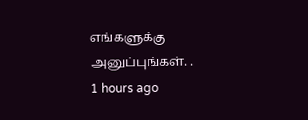எங்களுக்கு அனுப்புங்கள். .
1 hours ago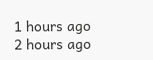1 hours ago
2 hours ago